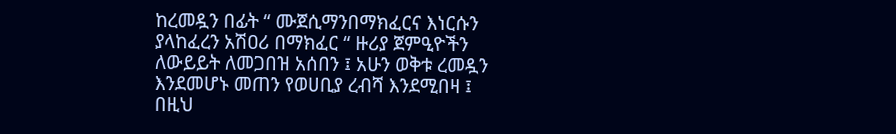ከረመዷን በፊት “ ሙጀሲማንበማክፈርና እነርሱን ያላከፈረን አሽዐሪ በማክፈር “ ዙሪያ ጀምዒዮችን ለውይይት ለመጋበዝ አሰበን ፤ አሁን ወቅቱ ረመዷን እንደመሆኑ መጠን የወሀቢያ ረብሻ እንደሚበዛ ፤ በዚህ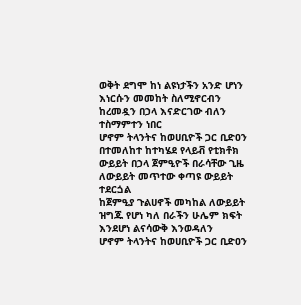ወቅት ደግሞ ከነ ልዩነታችን አንድ ሆነን እነርሱን መመከት ስለሚኖርብን ከረመዷን በኃላ እናድርገው ብለን ተስማምተን ነበር
ሆኖም ትላንትና ከወሀቢዮች ጋር ቢድዐን በተመለከተ ከተካሄደ የላይቭ የቲክቶክ ውይይት በኃላ ጀምዒዮች በራሳቸው ጊዜ ለውይይት መጥተው ቀጣዩ ውይይት ተደርጏል
ከጀምዒያ ጉልሀኖች መካከል ለውይይት ዝግጁ የሆነ ካለ በራችን ሁሌም ክፍት እንደሆነ ልናሳውቅ እንወዳለን
ሆኖም ትላንትና ከወሀቢዮች ጋር ቢድዐን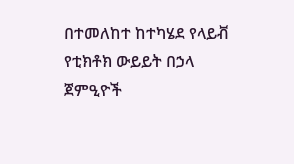በተመለከተ ከተካሄደ የላይቭ የቲክቶክ ውይይት በኃላ ጀምዒዮች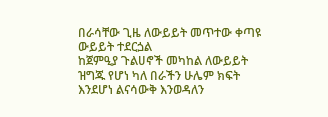በራሳቸው ጊዜ ለውይይት መጥተው ቀጣዩ ውይይት ተደርጏል
ከጀምዒያ ጉልሀኖች መካከል ለውይይት ዝግጁ የሆነ ካለ በራችን ሁሌም ክፍት እንደሆነ ልናሳውቅ እንወዳለን